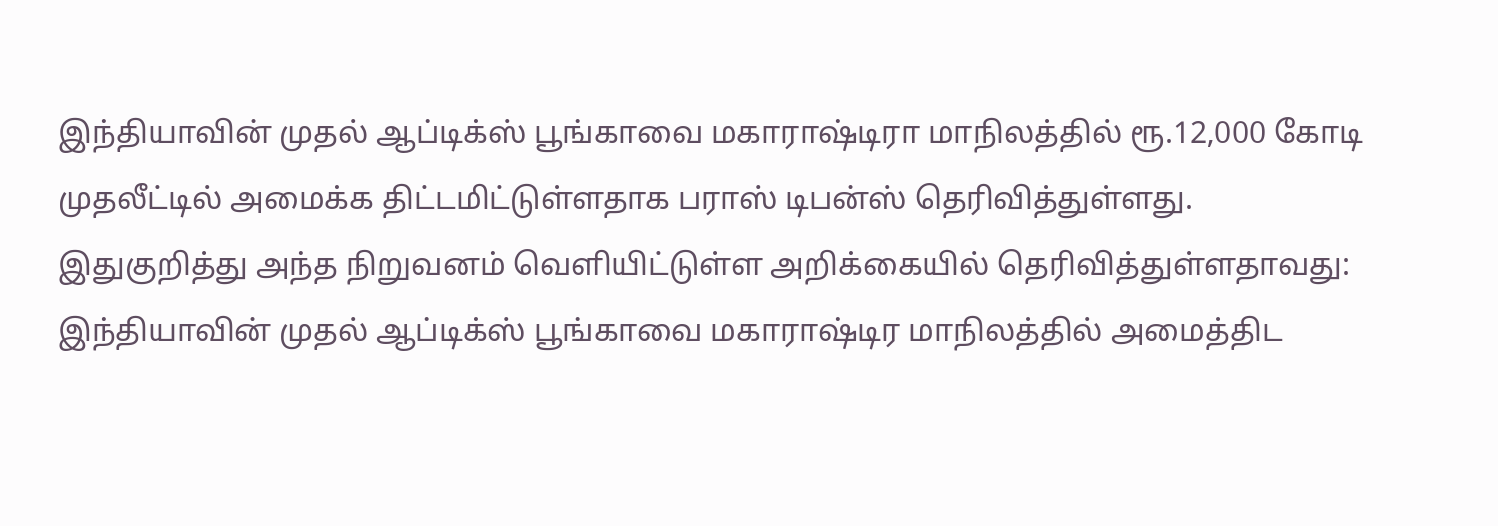இந்தியாவின் முதல் ஆப்டிக்ஸ் பூங்காவை மகாராஷ்டிரா மாநிலத்தில் ரூ.12,000 கோடி முதலீட்டில் அமைக்க திட்டமிட்டுள்ளதாக பராஸ் டிபன்ஸ் தெரிவித்துள்ளது.
இதுகுறித்து அந்த நிறுவனம் வெளியிட்டுள்ள அறிக்கையில் தெரிவித்துள்ளதாவது: இந்தியாவின் முதல் ஆப்டிக்ஸ் பூங்காவை மகாராஷ்டிர மாநிலத்தில் அமைத்திட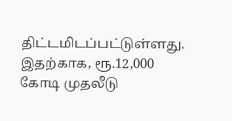திட்டமிடப்பட்டுள்ளது. இதற்காக, ரூ.12,000 கோடி முதலீடு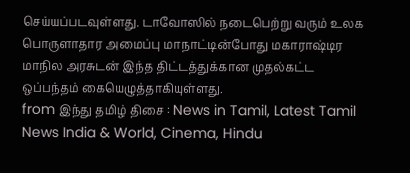செய்யப்படவுள்ளது. டாவோஸில் நடைபெற்று வரும் உலக பொருளாதார அமைப்பு மாநாட்டின்போது மகாராஷ்டிர மாநில அரசுடன் இந்த திட்டத்துக்கான முதல்கட்ட ஒப்பந்தம் கையெழுத்தாகியுள்ளது.
from இந்து தமிழ் திசை : News in Tamil, Latest Tamil News India & World, Cinema, Hindu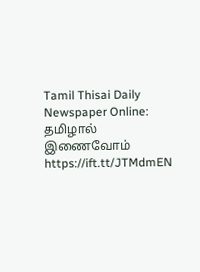Tamil Thisai Daily Newspaper Online: தமிழால் இணைவோம் https://ift.tt/JTMdmEN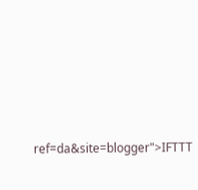ref=da&site=blogger">IFTTT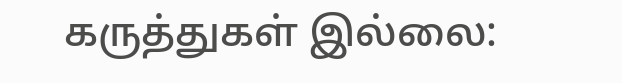கருத்துகள் இல்லை: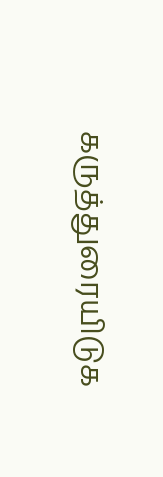கருத்துரையிடுக